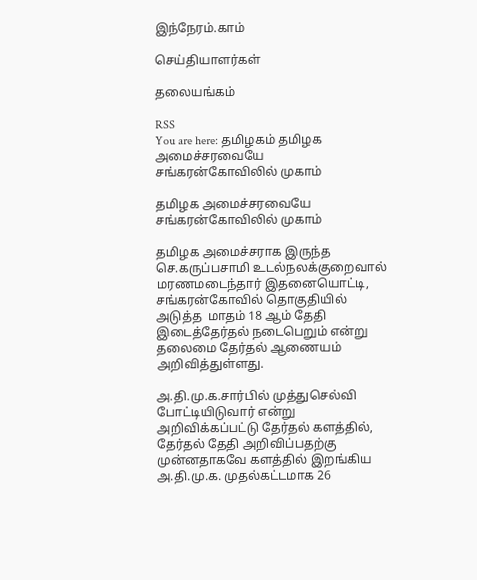இந்நேரம்.காம்

செய்தியாளர்கள்

தலையங்கம்

RSS
You are here: தமிழகம் தமிழக அமைச்சரவையே சங்கரன்கோவிலில் முகாம்

தமிழக அமைச்சரவையே சங்கரன்கோவிலில் முகாம்

தமிழக அமைச்சராக இருந்த செ.கருப்பசாமி உடல்நலக்குறைவால் மரணமடைந்தார் இதனையொட்டி, சங்கரன்கோவில் தொகுதியில் அடுத்த  மாதம் 18 ஆம் தேதி இடைத்தேர்தல் நடைபெறும் என்று தலைமை தேர்தல் ஆணையம் அறிவித்துள்ளது.

அ.தி.மு.க.சார்பில் முத்துசெல்வி போட்டியிடுவார் என்று அறிவிக்கப்பட்டு தேர்தல் களத்தில், தேர்தல் தேதி அறிவிப்பதற்கு முன்னதாகவே களத்தில் இறங்கிய அ.தி.மு.க. முதல்கட்டமாக 26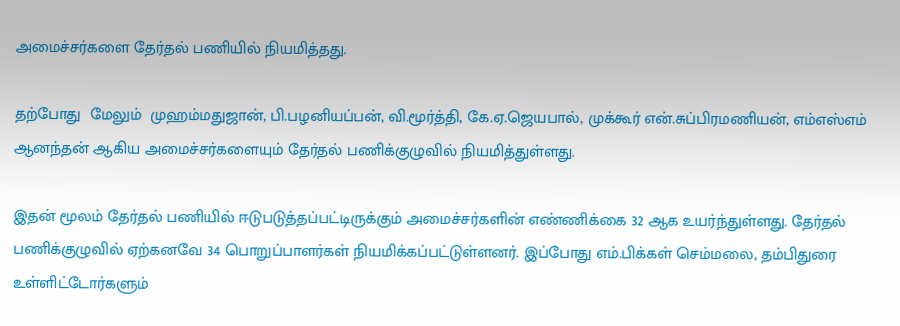அமைச்சர்களை தேர்தல் பணியில் நியமித்தது.

தற்போது  மேலும்  முஹம்மதுஜான், பி.பழனியப்பன், வி.மூர்த்தி, கே.ஏ.ஜெயபால், முக்கூர் என்.சுப்பிரமணியன், எம்எஸ்எம் ஆனந்தன் ஆகிய அமைச்சர்களையும் தேர்தல் பணிக்குழுவில் நியமித்துள்ளது.

இதன் மூலம் தேர்தல் பணியில் ஈடுபடுத்தப்பட்டிருக்கும் அமைச்சர்களின் எண்ணிக்கை 32 ஆக உயர்ந்துள்ளது. தேர்தல் பணிக்குழுவில் ஏற்கனவே 34 பொறுப்பாளர்கள் நியமிக்கப்பட்டுள்ளனர். இப்போது எம்.பிக்கள் செம்மலை, தம்பிதுரை உள்ளிட்டோர்களும்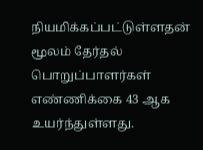நியமிக்கப்பட்டுள்ளதன் மூலம் தேர்தல் பொறுப்பாளர்கள் எண்ணிக்கை 43 ஆக உயர்ந்துள்ளது.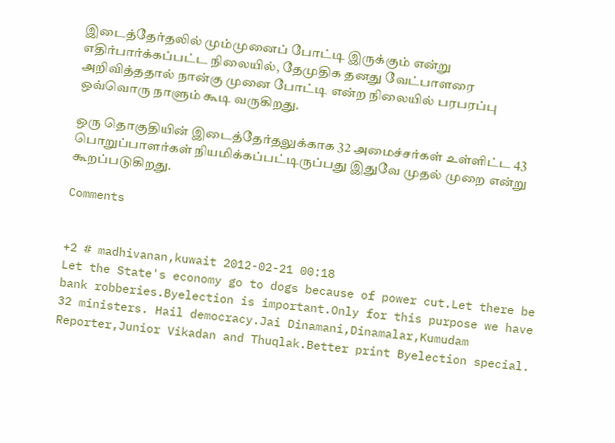இடைத்தேர்தலில் மும்முனைப் போட்டி இருக்கும் என்று எதிர்பார்க்கப்பட்ட நிலையில், தேமுதிக தனது வேட்பாளரை அறிவித்ததால் நான்கு முனை போட்டி என்ற நிலையில் பரபரப்பு ஒவ்வொரு நாளும் கூடி வருகிறது.

ஒரு தொகுதியின் இடைத்தேர்தலுக்காக 32 அமைச்சர்கள் உள்ளிட்ட 43  பொறுப்பாளர்கள் நியமிக்கப்பட்டிருப்பது இதுவே முதல் முறை என்று கூறப்படுகிறது.

Comments


+2 # madhivanan,kuwait 2012-02-21 00:18
Let the State's economy go to dogs because of power cut.Let there be bank robberies.Byelection is important.Only for this purpose we have 32 ministers. Hail democracy.Jai Dinamani,Dinamalar,Kumudam Reporter,Junior Vikadan and Thuqlak.Better print Byelection special.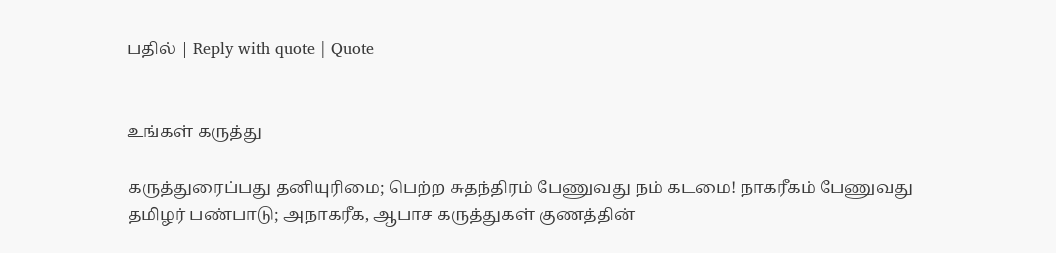பதில் | Reply with quote | Quote


உங்கள் கருத்து

கருத்துரைப்பது தனியுரிமை; பெற்ற சுதந்திரம் பேணுவது நம் கடமை! நாகரீகம் பேணுவது தமிழர் பண்பாடு; அநாகரீக, ஆபாச கருத்துகள் குணத்தின்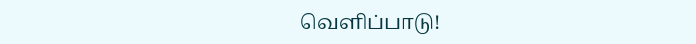வெளிப்பாடு!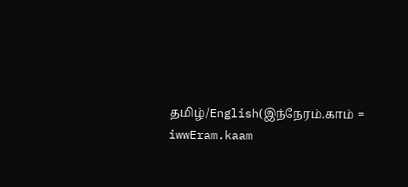தமிழ்/English(இந்நேரம்.காம் = iwwEram.kaam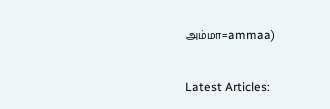அம்மா=ammaa)


Latest Articles: